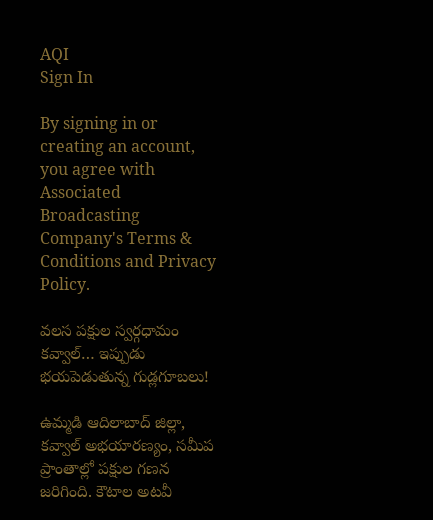AQI
Sign In

By signing in or creating an account, you agree with Associated Broadcasting Company's Terms & Conditions and Privacy Policy.

వలస పక్షుల స్వర్గధామం కవ్వాల్… ఇప్పుడు భయపెడుతున్న గుడ్లగూబలు!

ఉమ్మడి ఆదిలాబాద్ జిల్లా, కవ్వాల్ అభయారణ్యం, సమీప ప్రాంతాల్లో పక్షుల గణన జరిగింది. కౌటాల అటవీ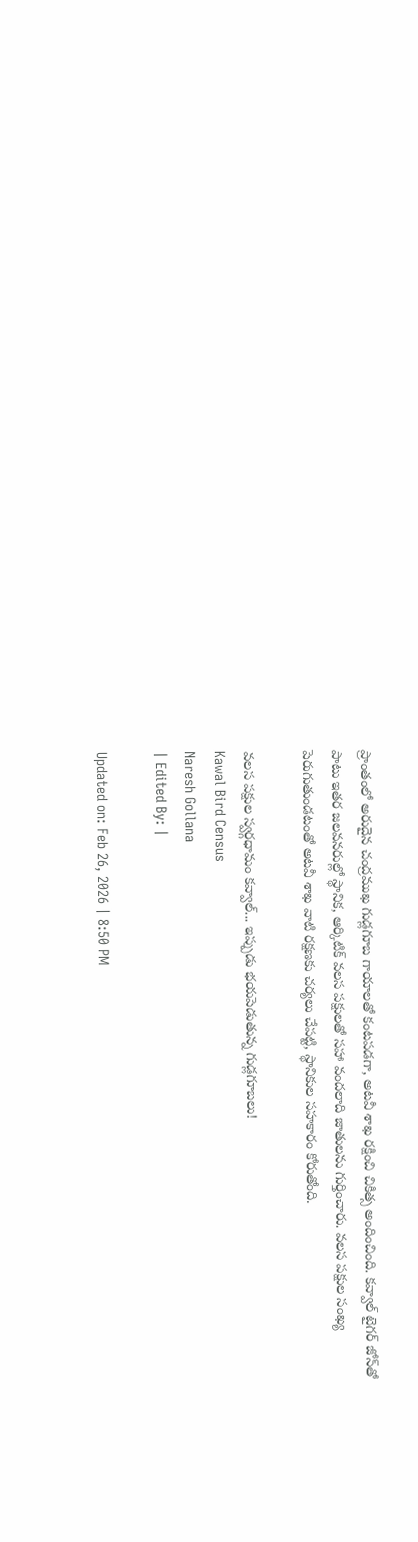ప్రాంతంలో అరుదైన చంద్రముఖ గుడ్లగూబ గాయాలతో కంటపడగా, అటవీ శాఖ రక్షించి చికిత్స అందించింది. కవ్వాల్ టైగర్ జోన్‌తో పాటు ఇతర జలవనరుల్లో స్థానిక, ఆర్కిటిక్ వలస పక్షులతో సహా వందలాది జాతులను గుర్తించారు. వలస పక్షుల సంఖ్య పెరుగుతుండటంతో అటవీ శాఖ వాటి రక్షణకు చర్యలు చేపట్టి, స్థానికుల సహకారం కోరుతోంది.

వలస పక్షుల స్వర్గధామం కవ్వాల్... ఇప్పుడు భయపెడుతున్న గుడ్లగూబలు!
Kawal Bird Census
Naresh Gollana
| Edited By: |

Updated on: Feb 26, 2026 | 8:50 PM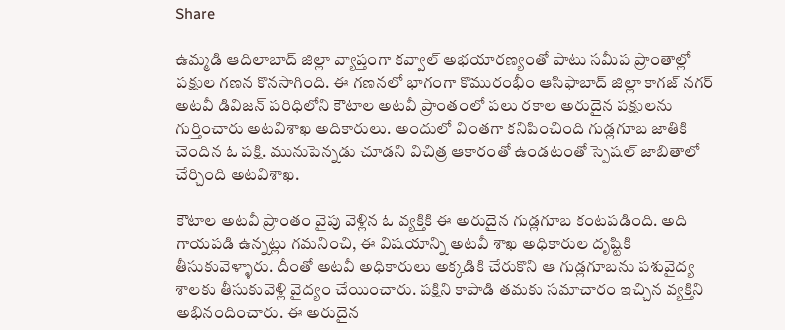Share

ఉమ్మడి ఆదిలాబాద్ జిల్లా వ్యాప్తంగా కవ్వాల్ అభయారణ్యంతో పాటు సమీప ప్రాంతాల్లో పక్షుల గణన కొనసాగింది. ఈ గణనలో భాగంగా కొమురంభీం ఆసిఫాబాద్ జిల్లా కాగజ్ నగర్ అటవీ డివిజన్ పరిధిలోని కౌటాల అటవీ ప్రాంతంలో పలు రకాల అరుదైన పక్షులను గుర్తించారు అటవిశాఖ అదికారులు. అందులో వింతగా కనిపించింది గుడ్లగూబ జాతికి చెంది‌న ఓ పక్షి. మునుపెన్నడు చూడని విచిత్ర ఆకారంతో ఉండటంతో స్పెషల్ జాబితాలో చేర్చింది అటవిశాఖ.

కౌటాల అటవీ ప్రాంతం వైపు వెళ్లిన ఓ వ్యక్తికి ఈ అరుదైన గుడ్లగూబ కంటపడింది. అది గాయపడి ఉన్నట్లు గమనించి, ఈ విషయాన్ని అటవీ శాఖ అధికారుల దృష్టికి తీసుకువెళ్ళారు. దీంతో అటవీ అధికారులు అక్కడికి చేరుకొని ఆ గుడ్లగూబను పశువైద్య శాలకు తీసుకువెళ్లి వైద్యం చేయించారు. పక్షిని కాపాడి తమకు సమాచారం ఇచ్చిన వ్యక్తిని అభినందించారు. ఈ అరుదైన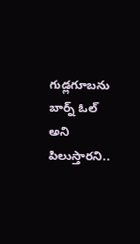గుడ్లగూబను బార్న్ ఓల్ అని పిలుస్తారని..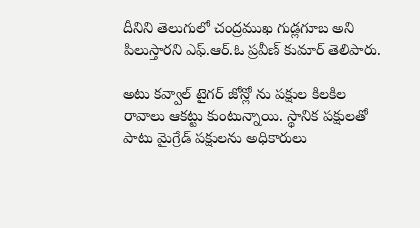దీనిని తెలుగులో చంద్రముఖ గుడ్లగూబ అని పిలుస్తారని ఎఫ్.ఆర్.ఓ ప్రవీణ్ కుమార్ తెలిపారు.

అటు కవ్వాల్ టైగర్ జోన్లో ను పక్షుల కిలకిల రావాలు ఆకట్టు కుంటున్నాయి. స్థానిక పక్షులతో పాటు మైగ్రేడ్ పక్షులను అధికారులు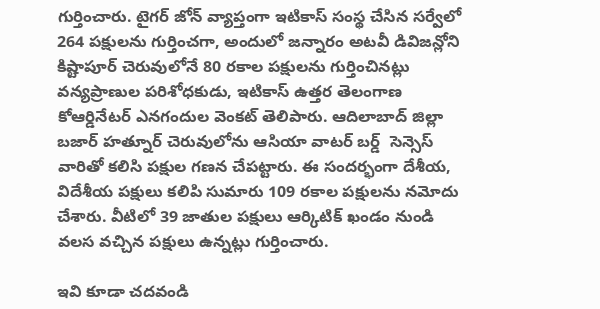గుర్తించారు. టైగర్ జోన్ వ్యాప్తంగా ఇటికాస్ సంస్థ చేసిన సర్వేలో 264 పక్షులను గుర్తించగా, అందులో జన్నారం అటవీ డివిజన్లోని కిష్టాపూర్ చెరువులోనే 80 రకాల పక్షులను గుర్తించినట్లు వన్యప్రాణుల పరిశోధకుడు, ఇటికాస్ ఉత్తర తెలంగాణ కోఆర్డినేటర్ ఎనగందుల వెంకట్ తెలిపారు. ఆదిలాబాద్ జిల్లా బజార్ హత్నూర్ చెరువులోను ఆసియా వాటర్ బర్డ్  సెన్సెస్ వారితో కలిసి పక్షుల గణన చేపట్టారు. ఈ సందర్భంగా దేశీయ, విదేశీయ పక్షులు కలిపి సుమారు 109 రకాల పక్షులను నమోదు చేశారు. వీటిలో 39 జాతుల పక్షులు ఆర్కిటిక్ ఖండం నుండి వలస వచ్చిన పక్షులు ఉన్నట్లు గుర్తించారు.

ఇవి కూడా చదవండి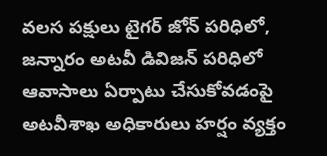వలస పక్షులు టైగర్ జోన్ పరిధిలో, జన్నారం అటవీ డివిజన్ పరిధిలో ఆవాసాలు ఏర్పాటు చేసుకోవడంపై అటవీశాఖ అధికారులు హర్షం వ్యక్తం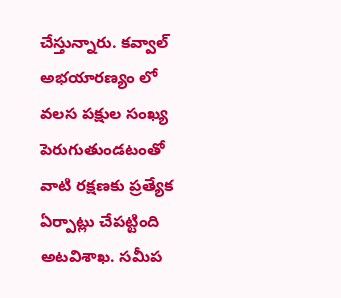చేస్తున్నారు. కవ్వాల్ అభయారణ్యం లో వలస పక్షుల సంఖ్య పెరుగుతుండటంతో వాటి రక్షణకు ప్రత్యేక ఏర్పాట్లు చేపట్టింది అటవిశాఖ. సమీప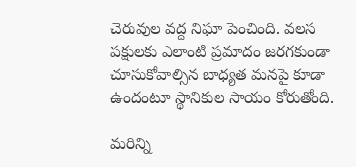చెరువుల వద్ద నిఘా పెంచింది. వలస పక్షులకు ఎలాంటి ప్రమాదం జరగకుండా చూసుకోవాల్సిన బాధ్యత మనపై కూడా ఉందంటూ స్థానికుల సాయం కోరుతోంది.

మరిన్ని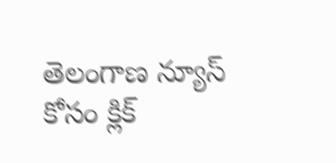తెలంగాణ న్యూస్ కోసం క్లిక్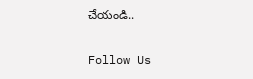చేయండి..

Follow Us